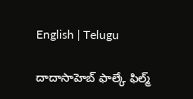English | Telugu

దాదాసాహెబ్‌ ఫాల్కే ఫిల్మ్‌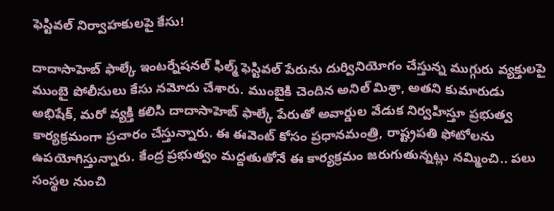ఫెస్టివల్‌ నిర్వాహకులపై కేసు!

దాదాసాహెబ్‌ ఫాల్కే ఇంటర్నేషనల్‌ ఫిల్మ్‌ ఫెస్టివల్‌ పేరును దుర్వినియోగం చేస్తున్న ముగ్గురు వ్యక్తులపై ముంబై పోలీసులు కేసు నమోదు చేశారు. ముంబైకి చెందిన అనిల్‌ మిశ్రా, అతని కుమారుడు అభిషేక్‌, మరో వ్యక్తి కలిసి దాదాసాహెబ్‌ ఫాల్కే పేరుతో అవార్డుల వేడుక నిర్వహిస్తూ ప్రభుత్వ కార్యక్రమంగా ప్రచారం చేస్తున్నారు. ఈ ఈవెంట్ కోసం ప్రధానమంత్రి, రాష్ట్రపతి ఫోటోలను ఉపయోగిస్తున్నారు. కేంద్ర ప్రభుత్వం మద్దతుతోనే ఈ కార్యక్రమం జరుగుతున్నట్లు నమ్మించి.. పలు సంస్థల నుంచి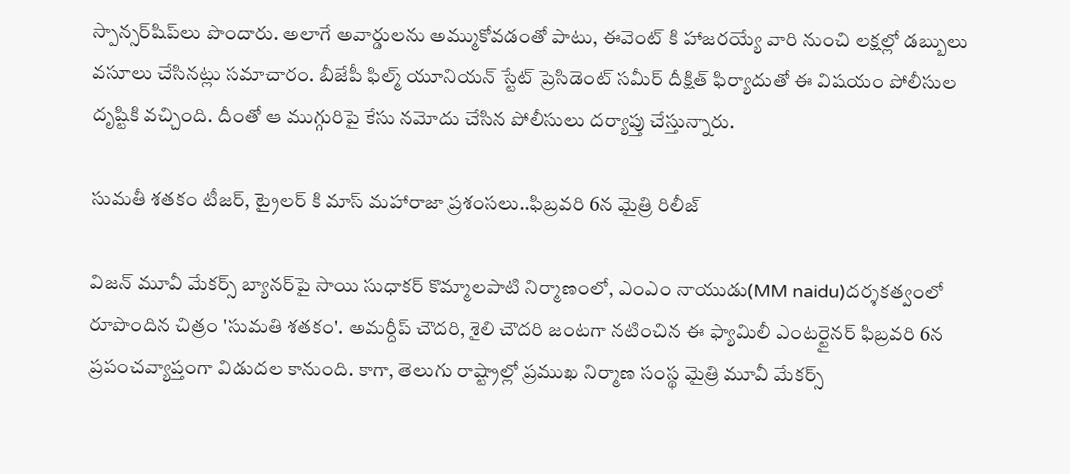స్పాన్సర్‌షిప్‌లు పొందారు. అలాగే అవార్డులను అమ్ముకోవడంతో పాటు, ఈవెంట్ కి హాజరయ్యే వారి నుంచి లక్షల్లో డబ్బులు వసూలు చేసినట్లు సమాచారం. బీజేపీ ఫిల్మ్ యూనియన్ స్టేట్ ప్రెసిడెంట్ సమీర్ దీక్షిత్ ఫిర్యాదుతో ఈ విషయం పోలీసుల దృష్టికి వచ్చింది. దీంతో ఆ ముగ్గురిపై కేసు నమోదు చేసిన పోలీసులు దర్యాప్తు చేస్తున్నారు.

సుమతీ శతకం టీజర్, ట్రైలర్ కి మాస్ మహారాజా ప్రశంసలు..ఫిబ్రవరి 6న మైత్రి రిలీజ్

విజన్ మూవీ మేకర్స్ బ్యానర్‌పై సాయి సుధాకర్ కొమ్మాలపాటి నిర్మాణంలో, ఎంఎం నాయుడు(MM naidu)దర్శకత్వంలో రూపొందిన చిత్రం 'సుమతి శతకం'. అమర్దీప్ చౌదరి, శైలి చౌదరి జంటగా నటించిన ఈ ఫ్యామిలీ ఎంటర్టైనర్ ఫిబ్రవరి 6న ప్రపంచవ్యాప్తంగా విడుదల కానుంది. కాగా, తెలుగు రాష్ట్రాల్లో ప్రముఖ నిర్మాణ సంస్థ మైత్రి మూవీ మేకర్స్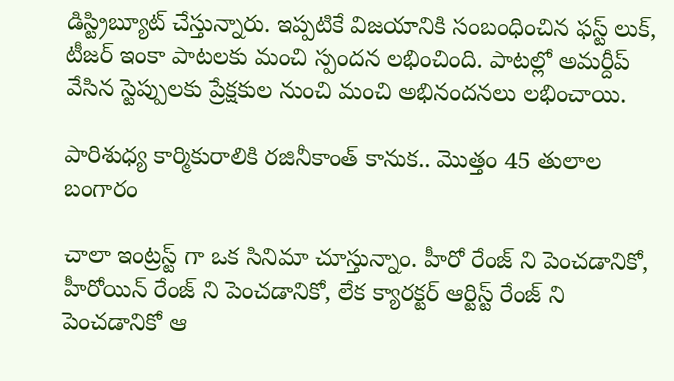డిస్ట్రిబ్యూట్ చేస్తున్నారు. ఇప్పటికే విజయానికి సంబంధించిన ఫస్ట్ లుక్, టీజర్ ఇంకా పాటలకు మంచి స్పందన లభించింది. పాటల్లో అమర్దీప్ వేసిన స్టెప్పులకు ప్రేక్షకుల నుంచి మంచి అభినందనలు లభించాయి.

పారిశుధ్య కార్మికురాలికి రజినీకాంత్ కానుక.. మొత్తం 45 తులాల బంగారం

చాలా ఇంట్రస్ట్ గా ఒక సినిమా చూస్తున్నాం. హీరో రేంజ్ ని పెంచడానికో, హీరోయిన్ రేంజ్ ని పెంచడానికో, లేక క్యారక్టర్ ఆర్టిస్ట్ రేంజ్ ని పెంచడానికో ఆ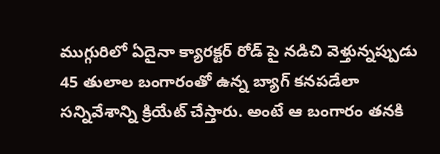ముగ్గురిలో ఏదైనా క్యారక్టర్ రోడ్ పై నడిచి వెళ్తున్నప్పుడు 45 తులాల బంగారంతో ఉన్న బ్యాగ్ కనపడేలా సన్నివేశాన్ని క్రియేట్ చేస్తారు. అంటే ఆ బంగారం తనకి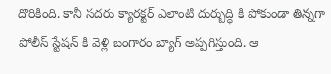దొరికింది. కానీ సదరు క్యారక్టర్ ఎలాంటి దుర్బుద్ధి కి పోకుండా తిన్నగా పోలీస్ స్టేషన్ కి వెళ్లి బంగారం బ్యాగ్ అప్పగిస్తుంది. ఆ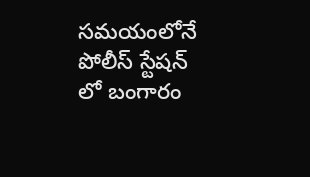సమయంలోనే పోలీస్ స్టేషన్ లో బంగారం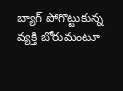బ్యాగ్ పోగొట్టుకున్న వ్యక్తి బోరుమంటూ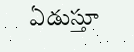ఏడుస్తూ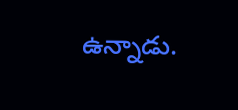ఉన్నాడు.